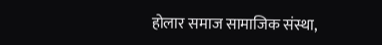होलार समाज सामाजिक संस्था,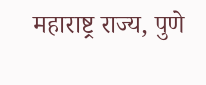महाराष्ट्र राज्य, पुणे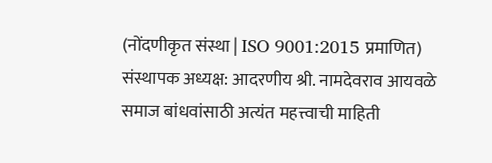(नोंदणीकृत संस्था | ISO 9001:2015 प्रमाणित) संस्थापक अध्यक्ष: आदरणीय श्री. नामदेवराव आयवळे समाज बांधवांसाठी अत्यंत महत्त्वाची माहिती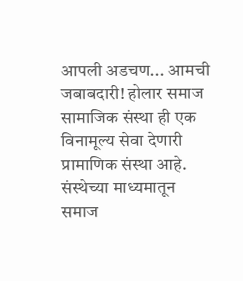आपली अडचण... आमची जबाबदारी! होलार समाज सामाजिक संस्था ही एक विनामूल्य सेवा देणारी प्रामाणिक संस्था आहे. संस्थेच्या माध्यमातून समाज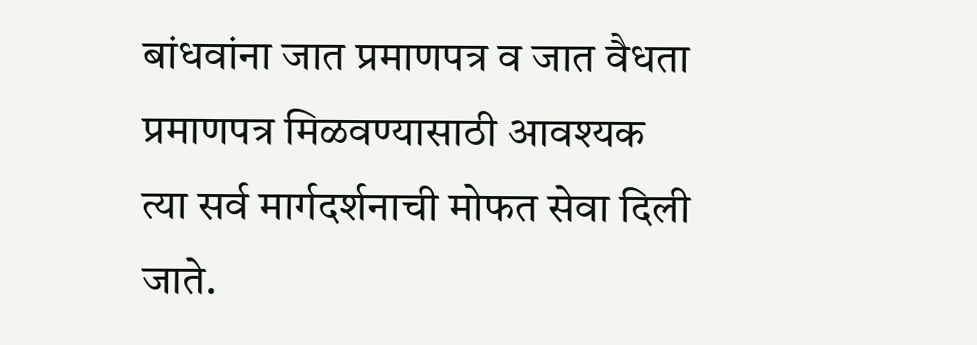बांधवांना जात प्रमाणपत्र व जात वैधता प्रमाणपत्र मिळवण्यासाठी आवश्यक त्या सर्व मार्गदर्शनाची मोफत सेवा दिली जाते.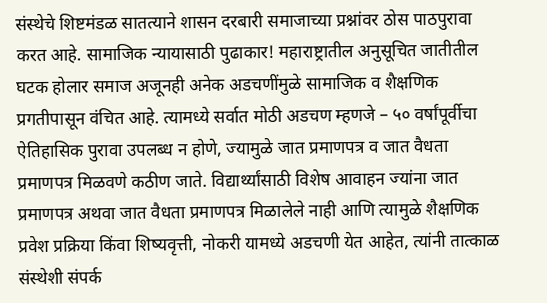संस्थेचे शिष्टमंडळ सातत्याने शासन दरबारी समाजाच्या प्रश्नांवर ठोस पाठपुरावा करत आहे. सामाजिक न्यायासाठी पुढाकार! महाराष्ट्रातील अनुसूचित जातीतील घटक होलार समाज अजूनही अनेक अडचणींमुळे सामाजिक व शैक्षणिक प्रगतीपासून वंचित आहे. त्यामध्ये सर्वात मोठी अडचण म्हणजे – ५० वर्षांपूर्वीचा ऐतिहासिक पुरावा उपलब्ध न होणे, ज्यामुळे जात प्रमाणपत्र व जात वैधता प्रमाणपत्र मिळवणे कठीण जाते. विद्यार्थ्यांसाठी विशेष आवाहन ज्यांना जात प्रमाणपत्र अथवा जात वैधता प्रमाणपत्र मिळालेले नाही आणि त्यामुळे शैक्षणिक प्रवेश प्रक्रिया किंवा शिष्यवृत्ती, नोकरी यामध्ये अडचणी येत आहेत, त्यांनी तात्काळ संस्थेशी संपर्क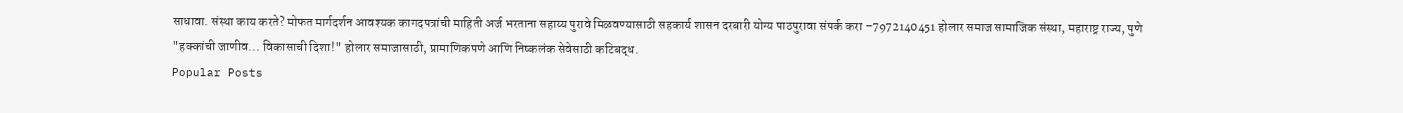साधावा. संस्था काय करते? मोफत मार्गदर्शन आवश्यक कागदपत्रांची माहिती अर्ज भरताना सहाय्य पुरावे मिळवण्यासाठी सहकार्य शासन दरबारी योग्य पाठपुरावा संपर्क करा –7972140451 होलार समाज सामाजिक संस्था, महाराष्ट्र राज्य, पुणे "हक्कांची जाणीव... विकासाची दिशा!" होलार समाजासाठी, प्रामाणिकपणे आणि निष्कलंक सेवेसाठी कटिबद्ध.
Popular Posts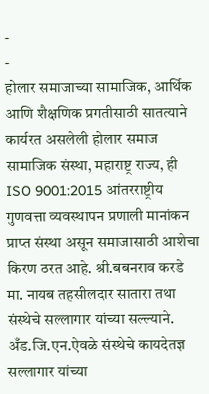-
-
होलार समाजाच्या सामाजिक, आर्थिक आणि शैक्षणिक प्रगतीसाठी सातत्याने कार्यरत असलेली होलार समाज सामाजिक संस्था, महाराष्ट्र राज्य, ही ISO 9001:2015 आंतरराष्ट्रीय गुणवत्ता व्यवस्थापन प्रणाली मानांकन प्राप्त संस्था असून समाजासाठी आशेचा किरण ठरत आहे. श्री.बबनराव करडे मा. नायब तहसीलदार सातारा तथा संस्थेचे सल्लागार यांच्या सल्ल्याने. अँड.जि.एन.ऐवळे संस्थेचे कायदेतज्ञ सल्लागार यांच्या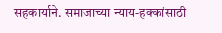सहकार्याने. समाजाच्या न्याय-हक्कांसाठी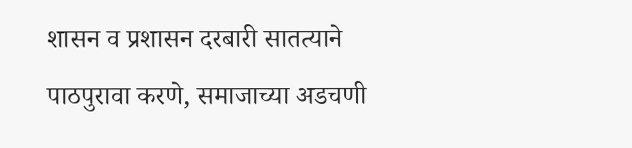शासन व प्रशासन दरबारी सातत्याने पाठपुरावा करणे, समाजाच्या अडचणी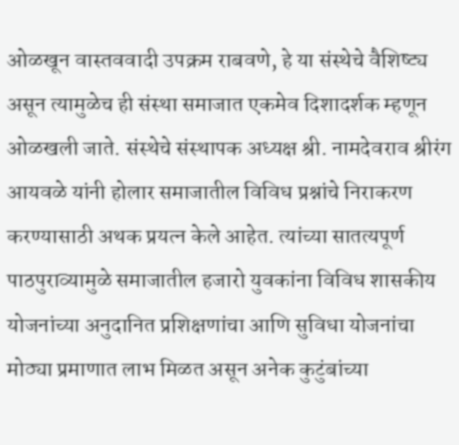ओळखून वास्तववादी उपक्रम राबवणे, हे या संस्थेचे वैशिष्ट्य असून त्यामुळेच ही संस्था समाजात एकमेव दिशादर्शक म्हणून ओळखली जाते. संस्थेचे संस्थापक अध्यक्ष श्री. नामदेवराव श्रीरंग आयवळे यांनी होलार समाजातील विविध प्रश्नांचे निराकरण करण्यासाठी अथक प्रयत्न केले आहेत. त्यांच्या सातत्यपूर्ण पाठपुराव्यामुळे समाजातील हजारो युवकांना विविध शासकीय योजनांच्या अनुदानित प्रशिक्षणांचा आणि सुविधा योजनांचा मोठ्या प्रमाणात लाभ मिळत असून अनेक कुटुंबांच्या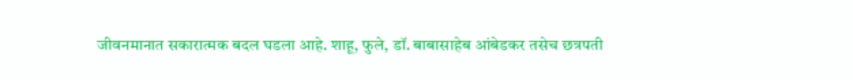जीवनमानात सकारात्मक बदल घडला आहे. शाहू, फुले, डॉ. बाबासाहेब आंबेडकर तसेच छत्रपती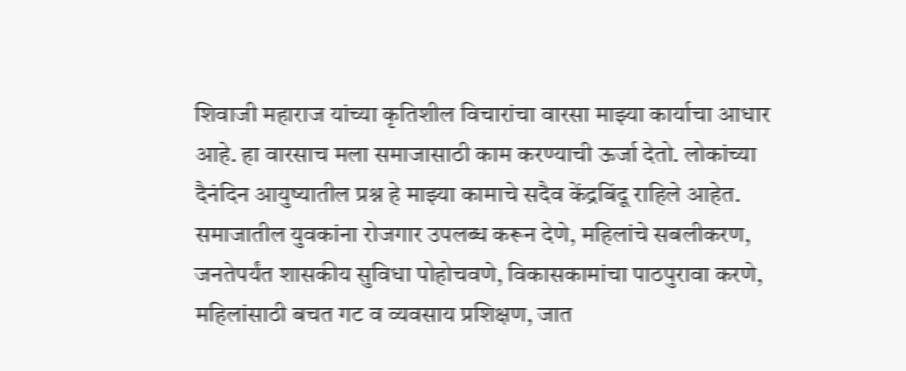शिवाजी महाराज यांच्या कृतिशील विचारांचा वारसा माझ्या कार्याचा आधार आहे. हा वारसाच मला समाजासाठी काम करण्याची ऊर्जा देतो. लोकांच्या दैनंदिन आयुष्यातील प्रश्न हे माझ्या कामाचे सदैव केंद्रबिंदू राहिले आहेत. समाजातील युवकांना रोजगार उपलब्ध करून देणे, महिलांचे सबलीकरण, जनतेपर्यंत शासकीय सुविधा पोहोचवणे, विकासकामांचा पाठपुरावा करणे, महिलांसाठी बचत गट व व्यवसाय प्रशिक्षण, जात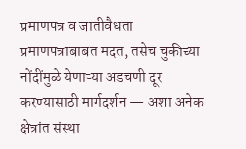प्रमाणपत्र व जातीवैधता प्रमाणपत्राबाबत मदत, तसेच चुकीच्या नोंदींमुळे येणाऱ्या अडचणी दूर करण्यासाठी मार्गदर्शन — अशा अनेक क्षेत्रांत संस्था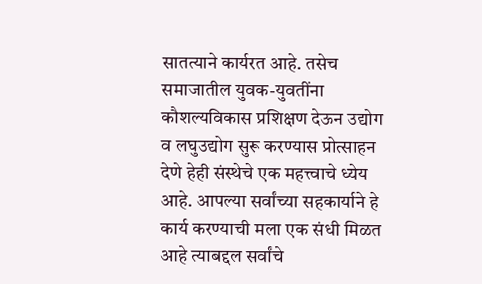सातत्याने कार्यरत आहे. तसेच समाजातील युवक-युवतींना कौशल्यविकास प्रशिक्षण देऊन उद्योग व लघुउद्योग सुरू करण्यास प्रोत्साहन देणे हेही संस्थेचे एक महत्त्वाचे ध्येय आहे. आपल्या सर्वांच्या सहकार्याने हे कार्य करण्याची मला एक संधी मिळत आहे त्याबद्दल सर्वांचे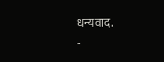धन्यवाद.
-